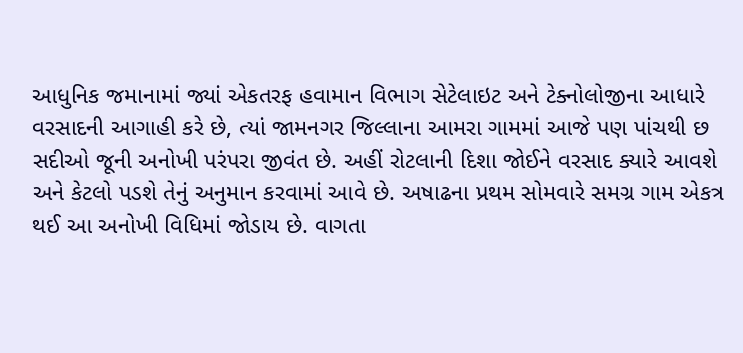આધુનિક જમાનામાં જ્યાં એકતરફ હવામાન વિભાગ સેટેલાઇટ અને ટેક્નોલોજીના આધારે વરસાદની આગાહી કરે છે, ત્યાં જામનગર જિલ્લાના આમરા ગામમાં આજે પણ પાંચથી છ સદીઓ જૂની અનોખી પરંપરા જીવંત છે. અહીં રોટલાની દિશા જોઈને વરસાદ ક્યારે આવશે અને કેટલો પડશે તેનું અનુમાન કરવામાં આવે છે. અષાઢના પ્રથમ સોમવારે સમગ્ર ગામ એકત્ર થઈ આ અનોખી વિધિમાં જોડાય છે. વાગતા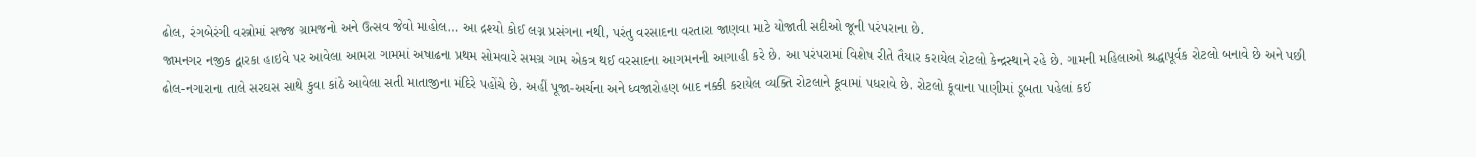ઢોલ, રંગબેરંગી વસ્ત્રોમાં સજ્જ ગ્રામજનો અને ઉત્સવ જેવો માહોલ… આ દ્રશ્યો કોઈ લગ્ન પ્રસંગના નથી, પરંતુ વરસાદના વરતારા જાણવા માટે યોજાતી સદીઓ જૂની પરંપરાના છે.
જામનગર નજીક દ્વારકા હાઇવે પર આવેલા આમરા ગામમાં અષાઢના પ્રથમ સોમવારે સમગ્ર ગામ એકત્ર થઈ વરસાદના આગમનની આગાહી કરે છે. આ પરંપરામાં વિશેષ રીતે તૈયાર કરાયેલ રોટલો કેન્દ્રસ્થાને રહે છે. ગામની મહિલાઓ શ્રદ્ધાપૂર્વક રોટલો બનાવે છે અને પછી ઢોલ-નગારાના તાલે સરઘસ સાથે કુવા કાંઠે આવેલા સતી માતાજીના મંદિરે પહોંચે છે. અહીં પૂજા-અર્ચના અને ધ્વજારોહણ બાદ નક્કી કરાયેલ વ્યક્તિ રોટલાને કૂવામાં પધરાવે છે. રોટલો કૂવાના પાણીમાં ડૂબતા પહેલાં કઈ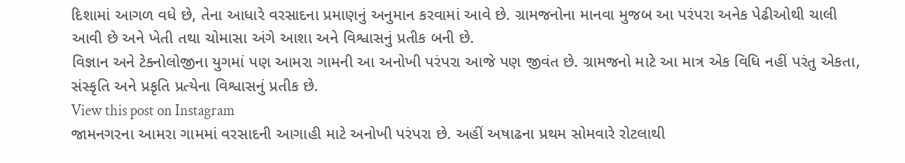દિશામાં આગળ વધે છે, તેના આધારે વરસાદના પ્રમાણનું અનુમાન કરવામાં આવે છે. ગ્રામજનોના માનવા મુજબ આ પરંપરા અનેક પેઢીઓથી ચાલી આવી છે અને ખેતી તથા ચોમાસા અંગે આશા અને વિશ્વાસનું પ્રતીક બની છે.
વિજ્ઞાન અને ટેક્નોલોજીના યુગમાં પણ આમરા ગામની આ અનોખી પરંપરા આજે પણ જીવંત છે. ગ્રામજનો માટે આ માત્ર એક વિધિ નહીં પરંતુ એકતા, સંસ્કૃતિ અને પ્રકૃતિ પ્રત્યેના વિશ્વાસનું પ્રતીક છે.
View this post on Instagram
જામનગરના આમરા ગામમાં વરસાદની આગાહી માટે અનોખી પરંપરા છે. અહીં અષાઢના પ્રથમ સોમવારે રોટલાથી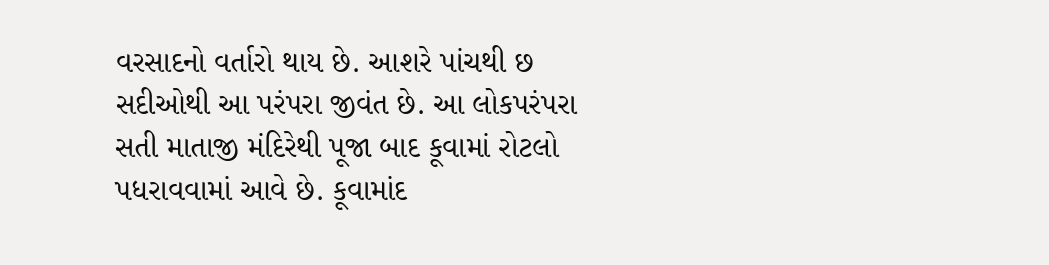વરસાદનો વર્તારો થાય છે. આશરે પાંચથી છ સદીઓથી આ પરંપરા જીવંત છે. આ લોકપરંપરા સતી માતાજી મંદિરેથી પૂજા બાદ કૂવામાં રોટલો પધરાવવામાં આવે છે. કૂવામાંદ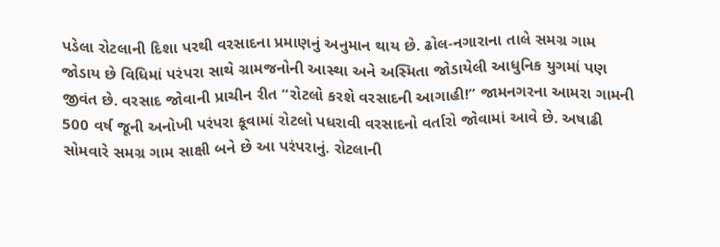પડેલા રોટલાની દિશા પરથી વરસાદના પ્રમાણનું અનુમાન થાય છે. ઢોલ-નગારાના તાલે સમગ્ર ગામ જોડાય છે વિધિમાં પરંપરા સાથે ગ્રામજનોની આસ્થા અને અસ્મિતા જોડાયેલી આધુનિક યુગમાં પણ જીવંત છે. વરસાદ જોવાની પ્રાચીન રીત “રોટલો કરશે વરસાદની આગાહી!” જામનગરના આમરા ગામની 500 વર્ષ જૂની અનોખી પરંપરા કૂવામાં રોટલો પધરાવી વરસાદનો વર્તારો જોવામાં આવે છે. અષાઢી સોમવારે સમગ્ર ગામ સાક્ષી બને છે આ પરંપરાનું. રોટલાની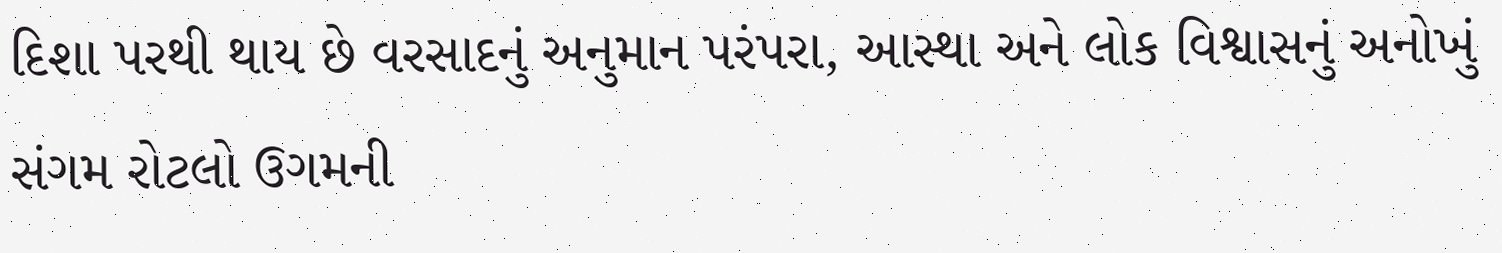દિશા પરથી થાય છે વરસાદનું અનુમાન પરંપરા, આસ્થા અને લોક વિશ્વાસનું અનોખું સંગમ રોટલો ઉગમની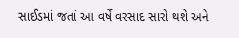સાઈડમાં જતાં આ વર્ષે વરસાદ સારો થશે અને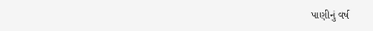પાણીનું વર્ષ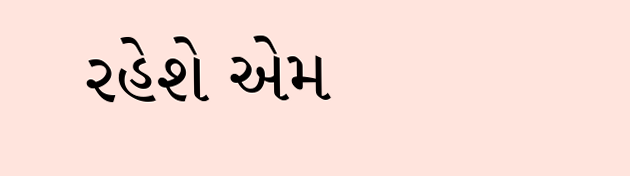રહેશે એમ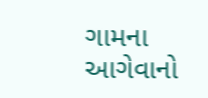ગામના આગેવાનો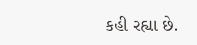કહી રહ્યા છે.